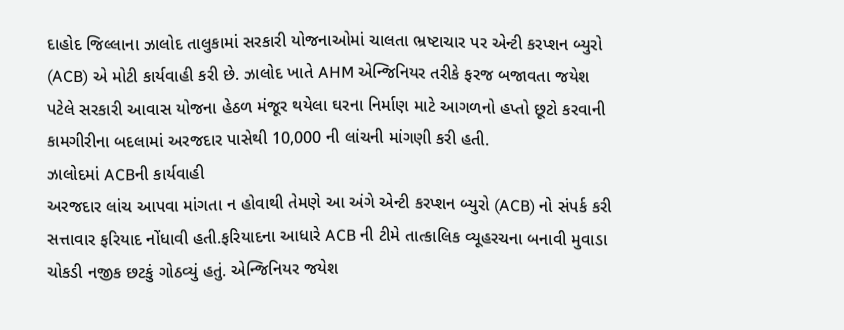દાહોદ જિલ્લાના ઝાલોદ તાલુકામાં સરકારી યોજનાઓમાં ચાલતા ભ્રષ્ટાચાર પર એન્ટી કરપ્શન બ્યુરો (ACB) એ મોટી કાર્યવાહી કરી છે. ઝાલોદ ખાતે AHM એન્જિનિયર તરીકે ફરજ બજાવતા જયેશ પટેલે સરકારી આવાસ યોજના હેઠળ મંજૂર થયેલા ઘરના નિર્માણ માટે આગળનો હપ્તો છૂટો કરવાની કામગીરીના બદલામાં અરજદાર પાસેથી 10,000 ની લાંચની માંગણી કરી હતી.
ઝાલોદમાં ACBની કાર્યવાહી
અરજદાર લાંચ આપવા માંગતા ન હોવાથી તેમણે આ અંગે એન્ટી કરપ્શન બ્યુરો (ACB) નો સંપર્ક કરી સત્તાવાર ફરિયાદ નોંધાવી હતી.ફરિયાદના આધારે ACB ની ટીમે તાત્કાલિક વ્યૂહરચના બનાવી મુવાડા ચોકડી નજીક છટકું ગોઠવ્યું હતું. એન્જિનિયર જયેશ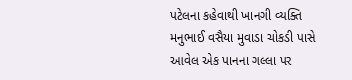પટેલના કહેવાથી ખાનગી વ્યક્તિ મનુભાઈ વસૈયા મુવાડા ચોકડી પાસે આવેલ એક પાનના ગલ્લા પર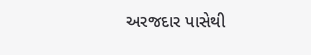અરજદાર પાસેથી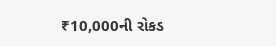₹10,000ની રોકડ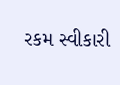રકમ સ્વીકારી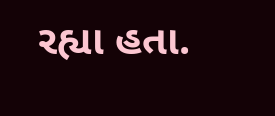રહ્યા હતા.